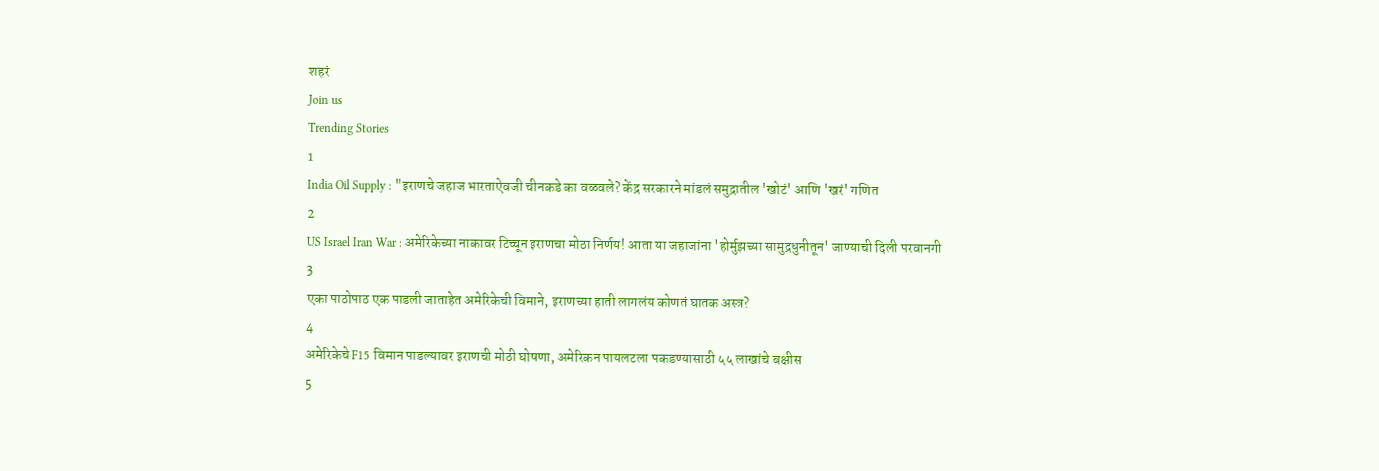शहरं
Join us
Trending Stories
1
India Oil Supply : "इराणचे जहाज भारताऐवजी चीनकडे का वळवले? केंद्र सरकारने मांडलं समुद्रातील 'खोटं' आणि 'खरं' गणित
2
US Israel Iran War : अमेरिकेच्या नाकावर टिच्चून इराणचा मोठा निर्णय! आता या जहाजांना 'होर्मुझच्या सामुद्रधुनीतून' जाण्याची दिली परवानगी
3
एका पाठोपाठ एक पाडली जाताहेत अमेरिकेची विमाने, इराणच्या हाती लागलंय कोणतं घातक अस्त्र?
4
अमेरिकेचे F15 विमान पाडल्यावर इराणची मोठी घोषणा, अमेरिकन पायलटला पकडण्यासाठी ५५ लाखांचे बक्षीस
5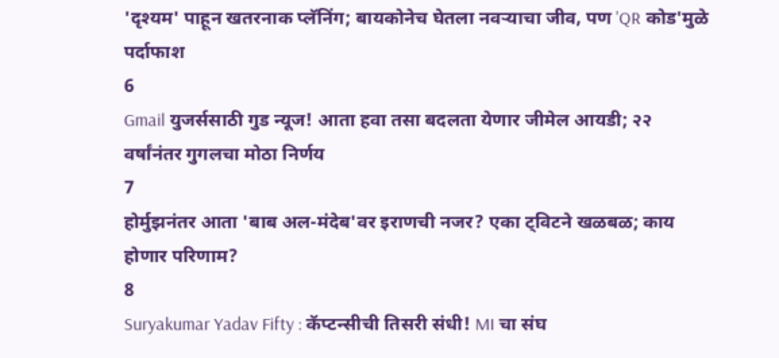'दृश्यम' पाहून खतरनाक प्लॅनिंग; बायकोनेच घेतला नवऱ्याचा जीव, पण 'QR कोड'मुळे पर्दाफाश
6
Gmail युजर्ससाठी गुड न्यूज! आता हवा तसा बदलता येणार जीमेल आयडी; २२ वर्षांनंतर गुगलचा मोठा निर्णय
7
होर्मुझनंतर आता 'बाब अल-मंदेब'वर इराणची नजर? एका ट्विटने खळबळ; काय होणार परिणाम?
8
Suryakumar Yadav Fifty : कॅप्टन्सीची तिसरी संधी! MI चा संघ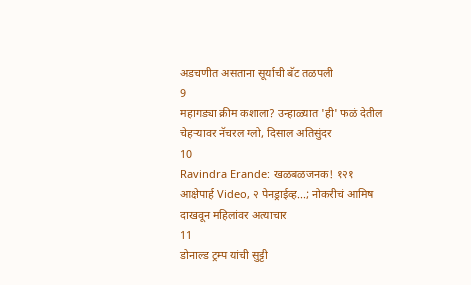अडचणीत असताना सूर्याची बॅट तळपली
9
महागड्या क्रीम कशाला? उन्हाळ्यात 'ही' फळं देतील चेहऱ्यावर नॅचरल ग्लो, दिसाल अतिसुंदर
10
Ravindra Erande: खळबळजनक! १२१ आक्षेपार्ह Video, २ पेनड्राईव्ह...; नोकरीचं आमिष दाखवून महिलांवर अत्याचार
11
डोनाल्ड ट्रम्प यांची सुट्टी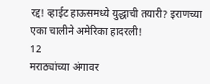रद्द! व्हाईट हाऊसमध्ये युद्धाची तयारी? इराणच्या एका चालीने अमेरिका हादरली!
12
मराठ्यांच्या अंगावर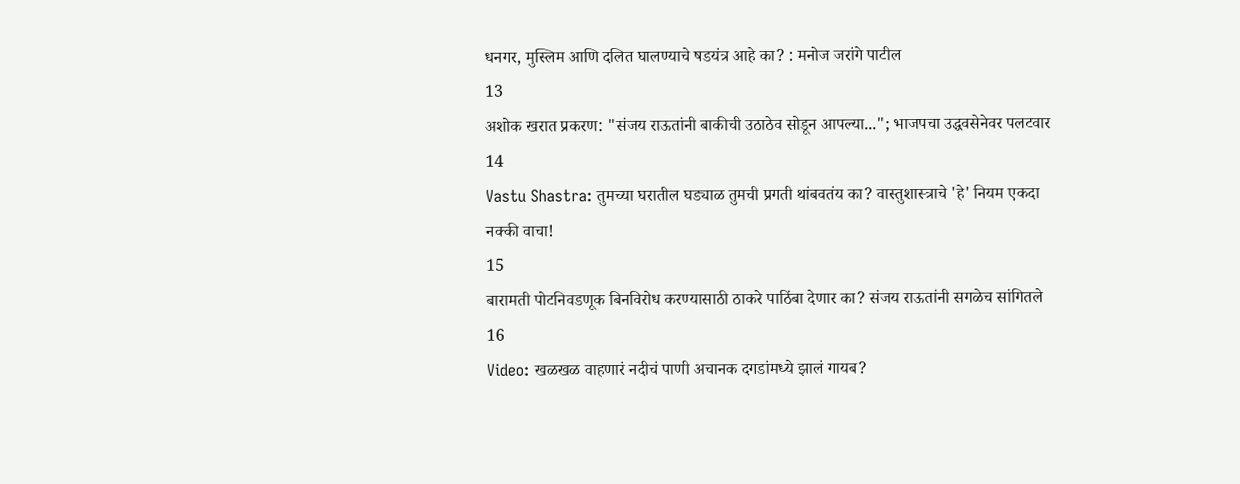धनगर, मुस्लिम आणि दलित घालण्याचे षडयंत्र आहे का? : मनोज जरांगे पाटील
13
अशोक खरात प्रकरण: "संजय राऊतांनी बाकीची उठाठेव सोडून आपल्या..."; भाजपचा उद्धवसेनेवर पलटवार
14
Vastu Shastra: तुमच्या घरातील घड्याळ तुमची प्रगती थांबवतंय का? वास्तुशास्त्राचे 'हे' नियम एकदा नक्की वाचा!
15
बारामती पोटनिवडणूक बिनविरोध करण्यासाठी ठाकरे पाठिंबा देणार का? संजय राऊतांनी सगळेच सांगितले
16
Video: खळखळ वाहणारं नदीचं पाणी अचानक दगडांमध्ये झालं गायब?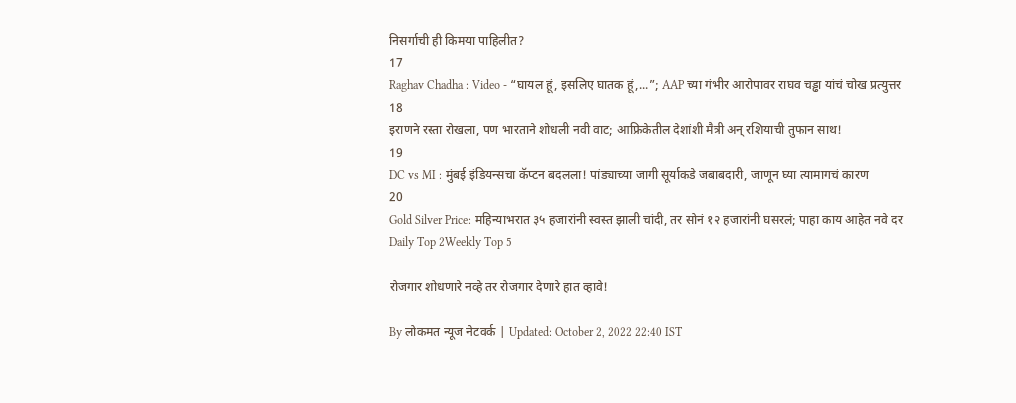निसर्गाची ही किमया पाहिलीत?
17
Raghav Chadha : Video - “घायल हूं, इसलिए घातक हूं,...”; AAP च्या गंभीर आरोपावर राघव चड्ढा यांचं चोख प्रत्युत्तर
18
इराणने रस्ता रोखला, पण भारताने शोधली नवी वाट; आफ्रिकेतील देशांशी मैत्री अन् रशियाची तुफान साथ!
19
DC vs MI : मुंबई इंडियन्सचा कॅप्टन बदलला! पांड्याच्या जागी सूर्याकडे जबाबदारी, जाणून घ्या त्यामागचं कारण
20
Gold Silver Price: महिन्याभरात ३५ हजारांनी स्वस्त झाली चांदी, तर सोनं १२ हजारांनी घसरलं; पाहा काय आहेत नवे दर
Daily Top 2Weekly Top 5

रोजगार शोधणारे नव्हे तर रोजगार देणारे हात व्हावे!

By लोकमत न्यूज नेटवर्क | Updated: October 2, 2022 22:40 IST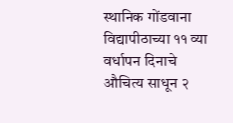स्थानिक गोंडवाना विद्यापीठाच्या ११ व्या वर्धापन दिनाचे औचित्य साधून २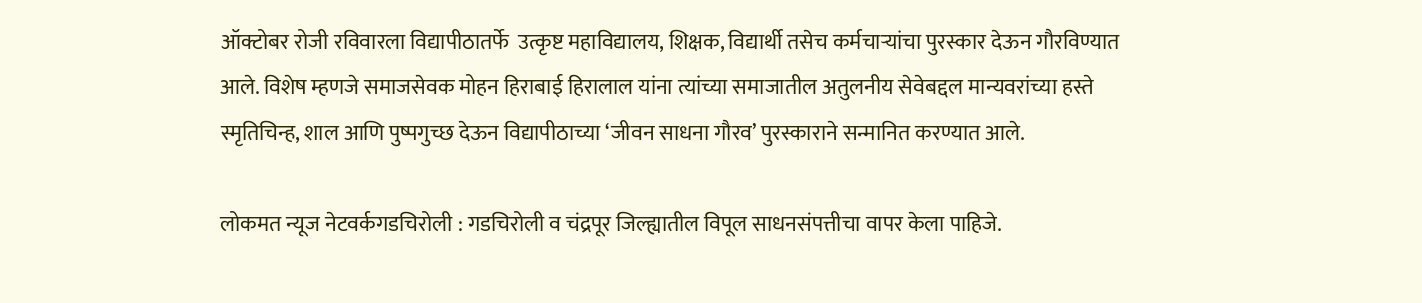ऑक्टोबर रोजी रविवारला विद्यापीठातर्फे  उत्कृष्ट महाविद्यालय, शिक्षक, विद्यार्थी तसेच कर्मचाऱ्यांचा पुरस्कार देऊन गौरविण्यात आले. विशेष म्हणजे समाजसेवक मोहन हिराबाई हिरालाल यांना त्यांच्या समाजातील अतुलनीय सेवेबद्दल मान्यवरांच्या हस्ते स्मृतिचिन्ह, शाल आणि पुष्पगुच्छ देऊन विद्यापीठाच्या ‘जीवन साधना गौरव’ पुरस्काराने सन्मानित करण्यात आले.

लोकमत न्यूज नेटवर्कगडचिरोली : गडचिरोली व चंद्रपूर जिल्ह्यातील विपूल साधनसंपत्तीचा वापर केला पाहिजे.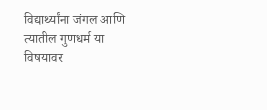विद्यार्थ्यांना जंगल आणि त्यातील गुणधर्म या विषयावर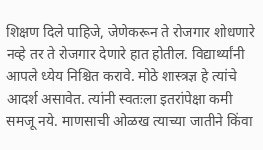शिक्षण दिले पाहिजे, जेणेकरून ते रोजगार शोधणारे नव्हे तर ते रोजगार देणारे हात होतील. विद्यार्थ्यांनी आपले ध्येय निश्चित करावे. मोठे शास्त्रज्ञ हे त्यांचे आदर्श असावेत. त्यांनी स्वतःला इतरांपेक्षा कमी समजू नये. माणसाची ओळख त्याच्या जातीने किंवा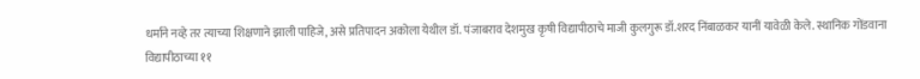धर्माने नव्हे तर त्याच्या शिक्षणाने झाली पाहिजे, असे प्रतिपादन अकोला येथील डॉ. पंजाबराव देशमुख कृषी विद्यापीठाचे माजी कुलगुरू डॉ.शरद निंबाळकर यानीं यावेळी केले. स्थानिक गोंडवाना विद्यापीठाच्या ११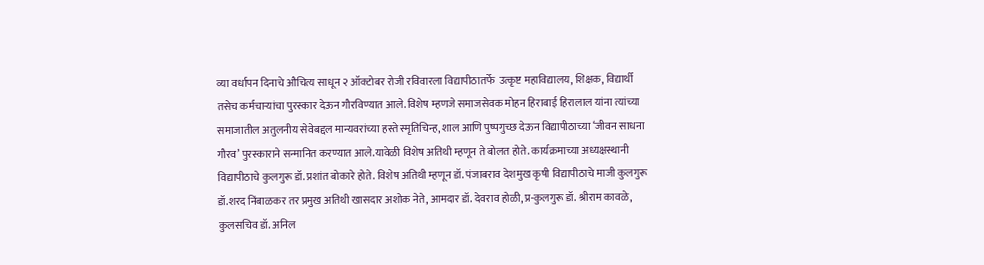व्या वर्धापन दिनाचे औचित्य साधून २ ऑक्टोबर रोजी रविवारला विद्यापीठातर्फे  उत्कृष्ट महाविद्यालय, शिक्षक, विद्यार्थी तसेच कर्मचाऱ्यांचा पुरस्कार देऊन गौरविण्यात आले. विशेष म्हणजे समाजसेवक मोहन हिराबाई हिरालाल यांना त्यांच्या समाजातील अतुलनीय सेवेबद्दल मान्यवरांच्या हस्ते स्मृतिचिन्ह, शाल आणि पुष्पगुच्छ देऊन विद्यापीठाच्या ‘जीवन साधना गौरव’ पुरस्काराने सन्मानित करण्यात आले.यावेळी विशेष अतिथी म्हणून ते बोलत होते. कार्यक्रमाच्या अध्यक्षस्थानी विद्यापीठाचे कुलगुरू डॉ. प्रशांत बोकारे होते. विशेष अतिथी म्हणून डॉ. पंजाबराव देशमुख कृषी विद्यापीठाचे माजी कुलगुरू डॉ.शरद निंबाळकर तर प्रमुख अतिथी खासदार अशोक नेते, आमदार डॉ. देवराव होळी, प्र-कुलगुरू डॉ. श्रीराम कावळे, कुलसचिव डॉ. अनिल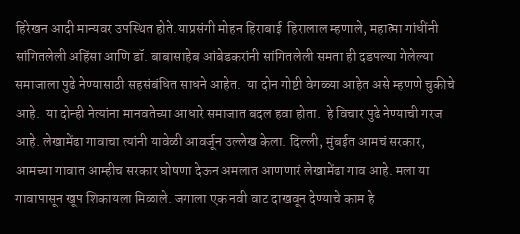हिरेखन आदी मान्यवर उपस्थित होते.याप्रसंगी मोहन हिराबाई  हिरालाल म्हणाले, महात्मा गांधींनी सांगितलेली अहिंसा आणि डॉ. बाबासाहेब आंबेडकरांनी सांगितलेली समता ही दडपल्या गेलेल्या समाजाला पुढे नेण्यासाठी सहसंबंधित साधने आहेत.  या दोन गोष्टी वेगळ्या आहेत असे म्हणणे चुकीचे आहे.  या दोन्ही नेत्यांना मानवतेच्या आधारे समाजात बदल हवा होता.  हे विचार पुढे नेण्याची गरज आहे. लेखामेंढा गावाचा त्यांनी यावेळी आवर्जून उल्लेख केला. दिल्ली, मुंबईत आमचं सरकार, आमच्या गावात आम्हीच सरकार घोषणा देऊन अमलात आणणारं लेखामेंढा गाव आहे. मला या गावापासून खूप शिकायला मिळाले. जगाला एक नवी वाट दाखवून देण्याचे काम हे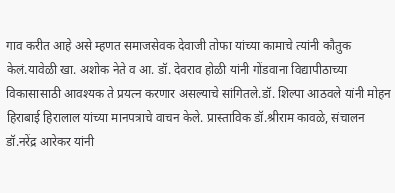गाव करीत आहे असे म्हणत समाजसेवक देवाजी तोफा यांच्या कामाचे त्यांनी कौतुक केलं.यावेळी खा. अशोक नेते व आ. डॉ. देवराव होळी यांनी गोंडवाना विद्यापीठाच्या विकासासाठी आवश्यक ते प्रयत्न करणार असल्याचे सांगितले.डॉ. शिल्पा आठवले यांनी मोहन हिराबाई हिरालाल यांच्या मानपत्राचे वाचन केले. प्रास्ताविक डॉ.श्रीराम कावळे, संचालन डॉ.नरेंद्र आरेकर यांनी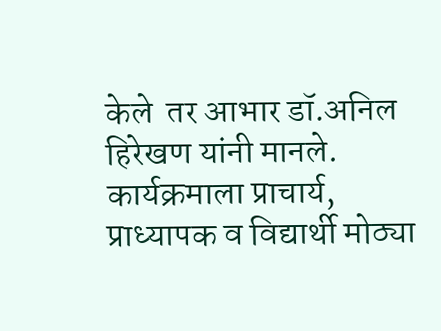केले  तर आभार डॉ.अनिल हिरेखण यांनी मानले. कार्यक्रमाला प्राचार्य, प्राध्यापक व विद्यार्थी मोठ्या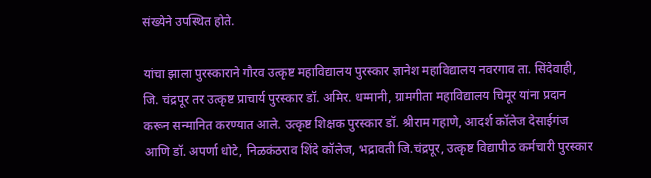संख्येने उपस्थित होते.

यांचा झाला पुरस्काराने गौरव उत्कृष्ट महाविद्यालय पुरस्कार ज्ञानेश महाविद्यालय नवरगाव ता. सिंदेवाही, जि. चंद्रपूर तर उत्कृष्ट प्राचार्य पुरस्कार डॉ. अमिर. धम्मानी, ग्रामगीता महाविद्यालय चिमूर यांना प्रदान करून सन्मानित करण्यात आले. उत्कृष्ट शिक्षक पुरस्कार डॉ. श्रीराम गहाणे, आदर्श कॉलेज देसाईगंज आणि डॉ. अपर्णा धोटे, निळकंठराव शिंदे कॉलेज, भद्रावती जि.चंद्रपूर, उत्कृष्ट विद्यापीठ कर्मचारी पुरस्कार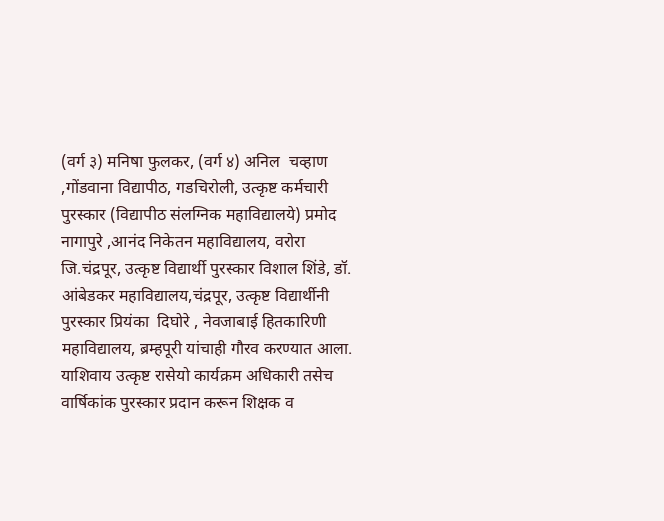(वर्ग ३) मनिषा फुलकर, (वर्ग ४) अनिल  चव्हाण ,गोंडवाना विद्यापीठ, गडचिरोली, उत्कृष्ट कर्मचारी पुरस्कार (विद्यापीठ संलग्निक महाविद्यालये) प्रमोद नागापुरे ,आनंद निकेतन महाविद्यालय, वरोरा जि.चंद्रपूर, उत्कृष्ट विद्यार्थी पुरस्कार विशाल शिंडे, डॉ. आंबेडकर महाविद्यालय,चंद्रपूर, उत्कृष्ट विद्यार्थीनी पुरस्कार प्रियंका  दिघोरे , नेवजाबाई हितकारिणी महाविद्यालय, ब्रम्हपूरी यांचाही गौरव करण्यात आला. याशिवाय उत्कृष्ट रासेयो कार्यक्रम अधिकारी तसेच वार्षिकांक पुरस्कार प्रदान करून शिक्षक व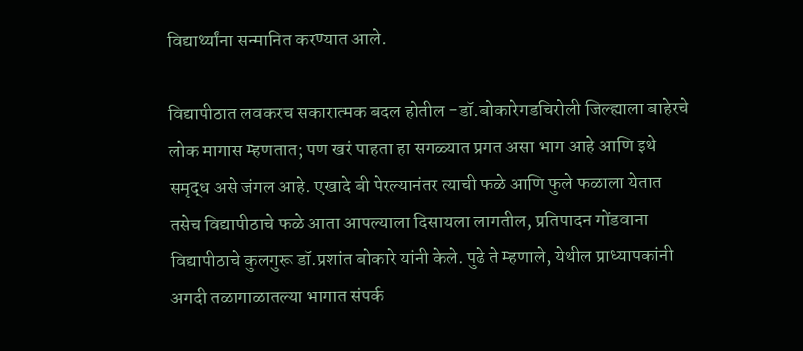विद्यार्थ्यांना सन्मानित करण्यात आले.

विद्यापीठात लवकरच सकारात्मक बदल होतील -डॉ.बोकारेगडचिरोली जिल्ह्याला बाहेरचे लोक मागास म्हणतात; पण खरं पाहता हा सगळ्यात प्रगत असा भाग आहे आणि इथे समृद्ध असे जंगल आहे. एखादे बी पेरल्यानंतर त्याची फळे आणि फुले फळाला येतात तसेच विद्यापीठाचे फळे आता आपल्याला दिसायला लागतील, प्रतिपादन गोंडवाना विद्यापीठाचे कुलगुरू डॉ.प्रशांत बोकारे यांनी केले. पुढे ते म्हणाले, येथील प्राध्यापकांनी अगदी तळागाळातल्या भागात संपर्क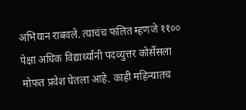अभियान राबवले. त्याचंच फलित म्हणजे ११०० पेक्षा अधिक विद्यार्थ्यांनी पदव्युत्तर कोर्सेसला मोफत प्रवेश घेतला आहे. काही महिन्यातच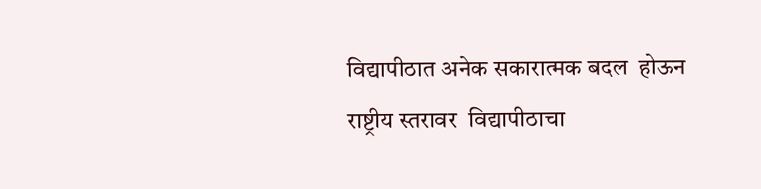विद्यापीठात अनेक सकारात्मक बदल  होऊन राष्ट्रीय स्तरावर  विद्यापीठाचा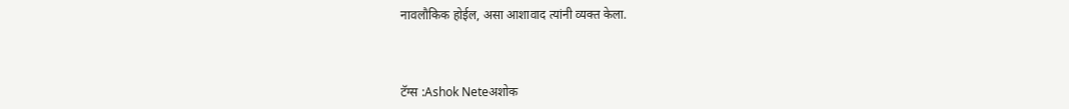नावलौकिक होईल, असा आशावाद त्यांनी व्यक्त केला.



टॅग्स :Ashok Neteअशोक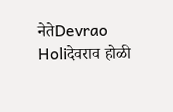नेतेDevrao Holiदेवराव होळी